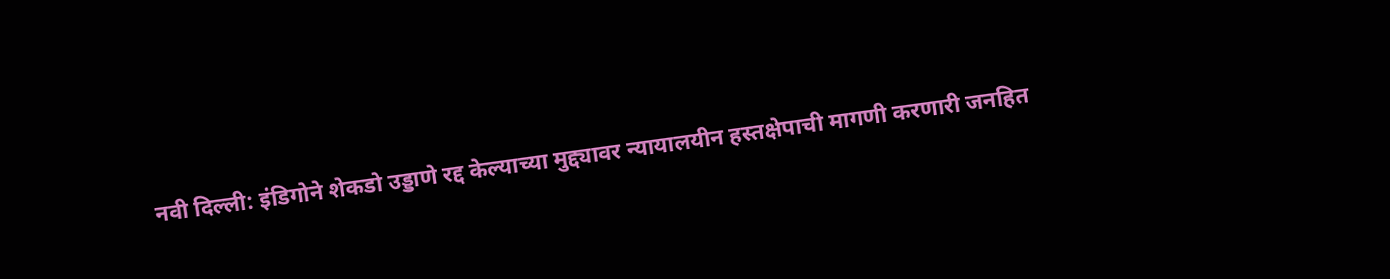नवी दिल्ली: इंडिगोने शेकडो उड्डाणे रद्द केल्याच्या मुद्द्यावर न्यायालयीन हस्तक्षेपाची मागणी करणारी जनहित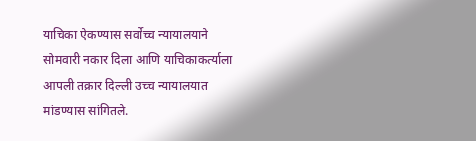याचिका ऐकण्यास सर्वोच्च न्यायालयाने सोमवारी नकार दिला आणि याचिकाकर्त्याला आपली तक्रार दिल्ली उच्च न्यायालयात मांडण्यास सांगितले.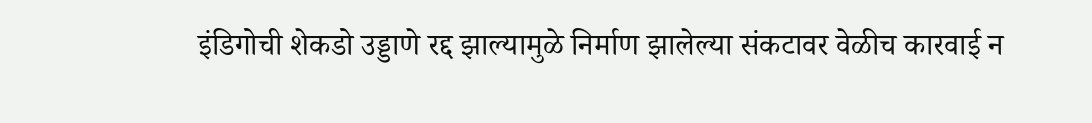इंडिगोची शेकडो उड्डाणे रद्द झाल्यामुळे निर्माण झालेल्या संकटावर वेळीच कारवाई न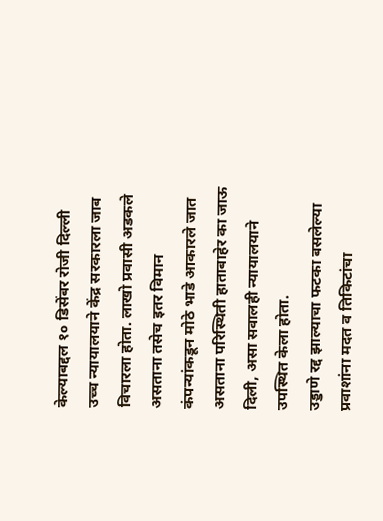केल्याबद्दल १० डिसेंबर रोजी दिल्ली उच्च न्यायालयाने केंद्र सरकारला जाब विचारला होता. लाखो प्रवासी अडकले असताना तसेच इतर विमान कंपन्यांकडून मोठे भाडे आकारले जात असताना परिस्थिती हाताबाहेर का जाऊ दिली, असा सवालही न्यायालयाने उपस्थित केला होता.
उड्डाणे रद्द झाल्याचा फटका बसलेल्या प्रवाशांना मदत व तिकिटांचा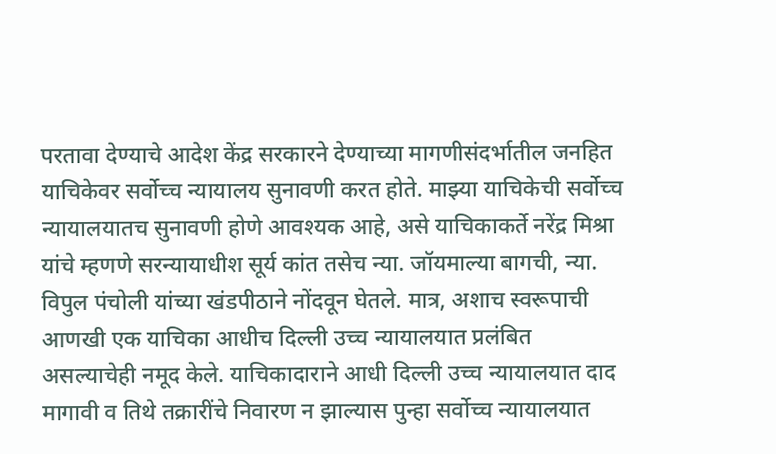परतावा देण्याचे आदेश केंद्र सरकारने देण्याच्या मागणीसंदर्भातील जनहित याचिकेवर सर्वोच्च न्यायालय सुनावणी करत होते. माझ्या याचिकेची सर्वोच्च न्यायालयातच सुनावणी होणे आवश्यक आहे, असे याचिकाकर्ते नरेंद्र मिश्रा यांचे म्हणणे सरन्यायाधीश सूर्य कांत तसेच न्या. जॉयमाल्या बागची, न्या. विपुल पंचोली यांच्या खंडपीठाने नोंदवून घेतले. मात्र, अशाच स्वरूपाची आणखी एक याचिका आधीच दिल्ली उच्च न्यायालयात प्रलंबित असल्याचेही नमूद केले. याचिकादाराने आधी दिल्ली उच्च न्यायालयात दाद मागावी व तिथे तक्रारींचे निवारण न झाल्यास पुन्हा सर्वोच्च न्यायालयात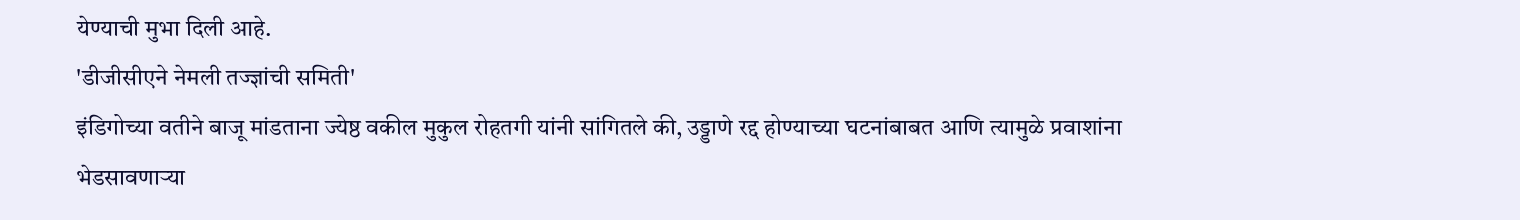येण्याची मुभा दिली आहे.
'डीजीसीएने नेमली तज्ज्ञांची समिती'
इंडिगोच्या वतीने बाजू मांडताना ज्येष्ठ वकील मुकुल रोहतगी यांनी सांगितले की, उड्डाणे रद्द होण्याच्या घटनांबाबत आणि त्यामुळे प्रवाशांना भेडसावणाऱ्या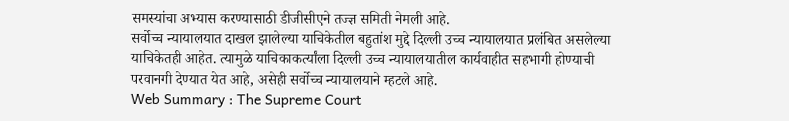समस्यांचा अभ्यास करण्यासाठी डीजीसीएने तज्ज्ञ समिती नेमली आहे.
सर्वोच्च न्यायालयात दाखल झालेल्या याचिकेतील बहुतांश मुद्दे दिल्ली उच्च न्यायालयात प्रलंबित असलेल्या याचिकेतही आहेत. त्यामुळे याचिकाकर्त्यांला दिल्ली उच्च न्यायालयातील कार्यवाहीत सहभागी होण्याची परवानगी देण्यात येत आहे, असेही सर्वोच्च न्यायालयाने म्हटले आहे.
Web Summary : The Supreme Court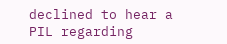declined to hear a PIL regarding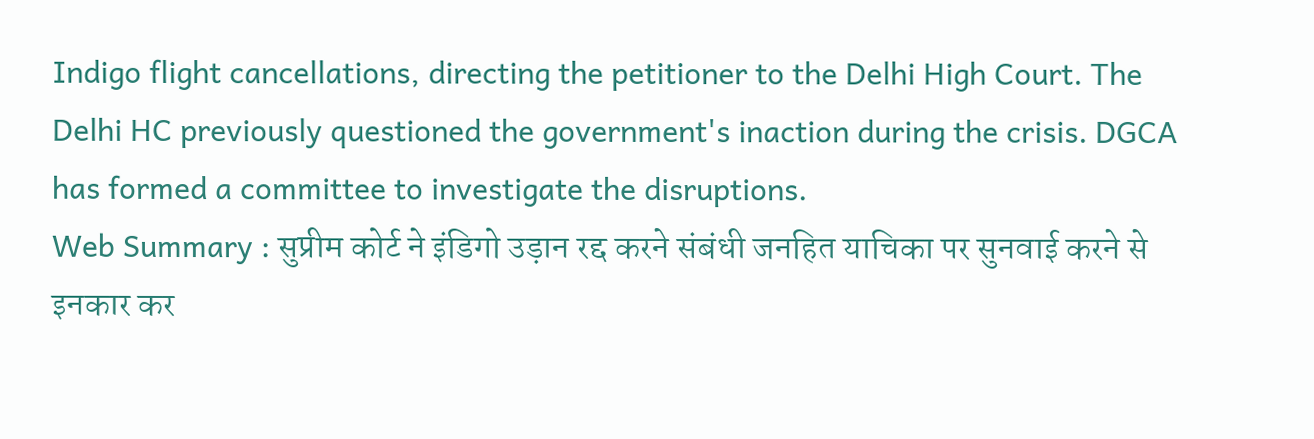Indigo flight cancellations, directing the petitioner to the Delhi High Court. The Delhi HC previously questioned the government's inaction during the crisis. DGCA has formed a committee to investigate the disruptions.
Web Summary : सुप्रीम कोर्ट ने इंडिगो उड़ान रद्द करने संबंधी जनहित याचिका पर सुनवाई करने से इनकार कर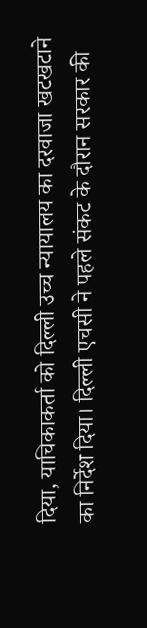दिया, याचिकाकर्ता को दिल्ली उच्च न्यायालय का दरवाजा खटखटाने का निर्देश दिया। दिल्ली एचसी ने पहले संकट के दौरान सरकार की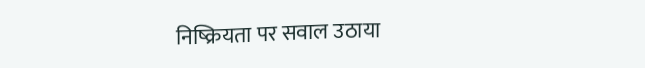निष्क्रियता पर सवाल उठाया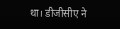था। डीजीसीए ने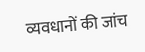व्यवधानों की जांच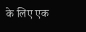के लिए एक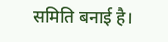समिति बनाई है।